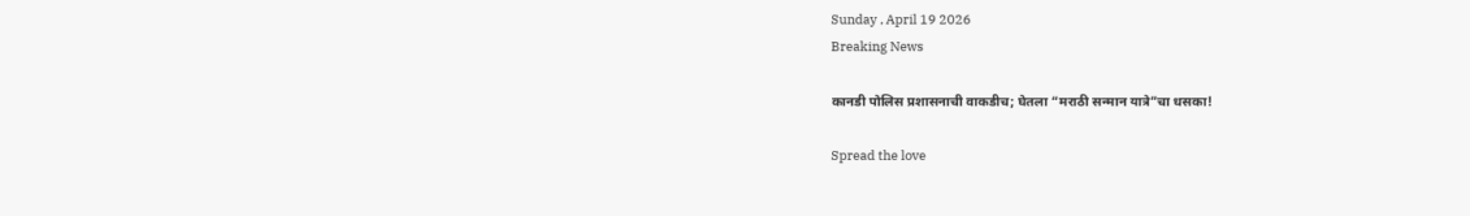Sunday , April 19 2026
Breaking News

कानडी पोलिस प्रशासनाची वाकडीच; घेतला “मराठी सन्मान यात्रे”चा धसका!

Spread the love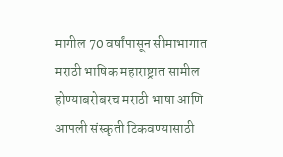मागील 70 वर्षांपासून सीमाभागात मराठी भाषिक महाराष्ट्रात सामील होण्याबरोबरच मराठी भाषा आणि आपली संस्कृती टिकवण्यासाठी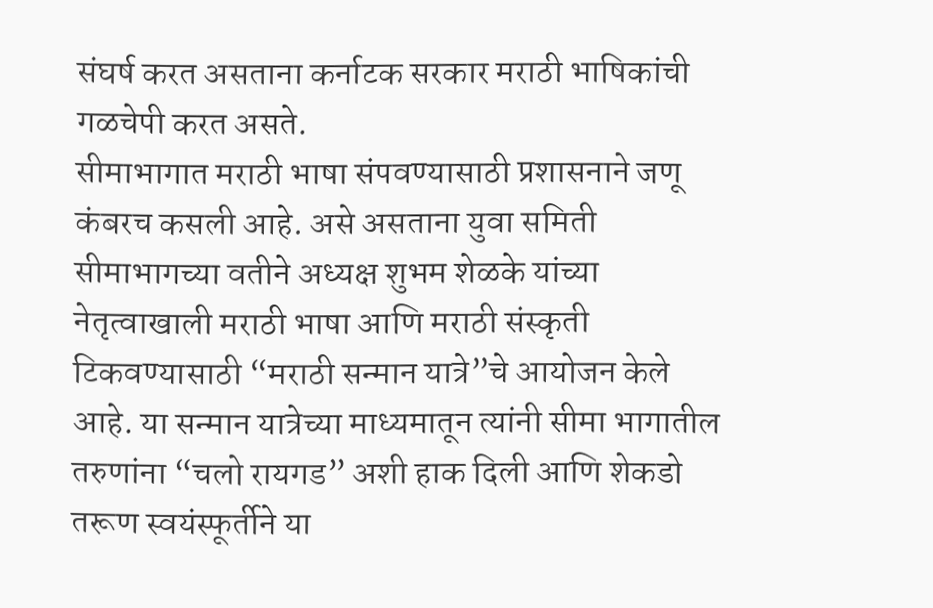संघर्ष करत असताना कर्नाटक सरकार मराठी भाषिकांची गळचेपी करत असते.
सीमाभागात मराठी भाषा संपवण्यासाठी प्रशासनाने जणू कंबरच कसली आहे. असे असताना युवा समिती सीमाभागच्या वतीने अध्यक्ष शुभम शेळके यांच्या नेतृत्वाखाली मराठी भाषा आणि मराठी संस्कृती टिकवण्यासाठी “मराठी सन्मान यात्रे”चे आयोजन केले आहे. या सन्मान यात्रेच्या माध्यमातून त्यांनी सीमा भागातील तरुणांना “चलो रायगड” अशी हाक दिली आणि शेकडो तरूण स्वयंस्फूर्तीने या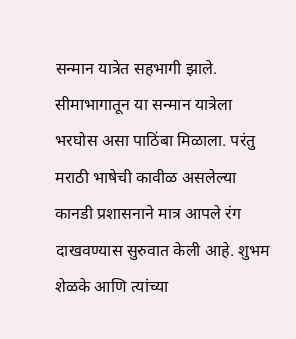सन्मान यात्रेत सहभागी झाले. सीमाभागातून या सन्मान यात्रेला भरघोस असा पाठिंबा मिळाला. परंतु मराठी भाषेची कावीळ असलेल्या कानडी प्रशासनाने मात्र आपले रंग दाखवण्यास सुरुवात केली आहे. शुभम शेळके आणि त्यांच्या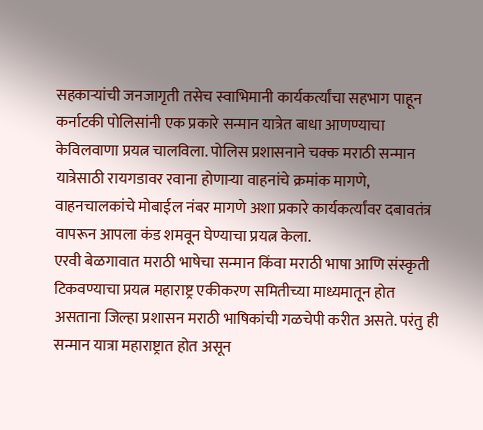सहकाऱ्यांची जनजागृती तसेच स्वाभिमानी कार्यकर्त्यांचा सहभाग पाहून कर्नाटकी पोलिसांनी एक प्रकारे सन्मान यात्रेत बाधा आणण्याचा केविलवाणा प्रयत्न चालविला. पोलिस प्रशासनाने चक्क मराठी सन्मान यात्रेसाठी रायगडावर रवाना होणाऱ्या वाहनांचे क्रमांक मागणे, वाहनचालकांचे मोबाईल नंबर मागणे अशा प्रकारे कार्यकर्त्यांवर दबावतंत्र वापरून आपला कंड शमवून घेण्याचा प्रयत्न केला.
एरवी बेळगावात मराठी भाषेचा सन्मान किंवा मराठी भाषा आणि संस्कृती टिकवण्याचा प्रयत्न महाराष्ट्र एकीकरण समितीच्या माध्यमातून होत असताना जिल्हा प्रशासन मराठी भाषिकांची गळचेपी करीत असते. परंतु ही सन्मान यात्रा महाराष्ट्रात होत असून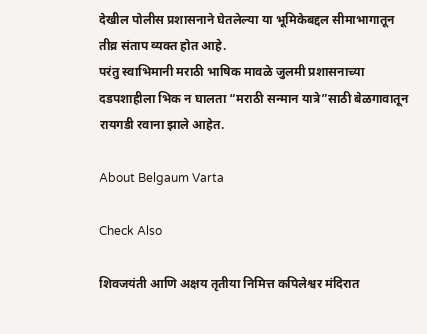देखील पोलीस प्रशासनाने घेतलेल्या या भूमिकेबद्दल सीमाभागातून तीव्र संताप व्यक्त होत आहे.
परंतु स्वाभिमानी मराठी भाषिक मावळे जुलमी प्रशासनाच्या दडपशाहीला भिक न घालता “मराठी सन्मान यात्रे”साठी बेळगावातून रायगडी रवाना झाले आहेत.

About Belgaum Varta

Check Also

शिवजयंती आणि अक्षय तृतीया निमित्त कपिलेश्वर मंदिरात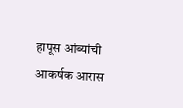हापूस आंब्यांची आकर्षक आरास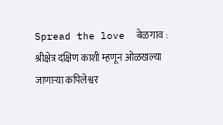Spread the love  बेळगाव : श्रीक्षेत्र दक्षिण काशी म्हणून ओळखल्या जाणाऱ्या कपिलेश्वर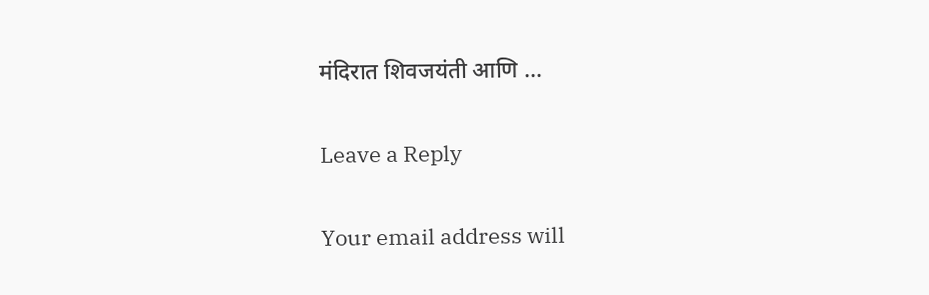मंदिरात शिवजयंती आणि …

Leave a Reply

Your email address will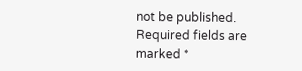not be published. Required fields are marked *